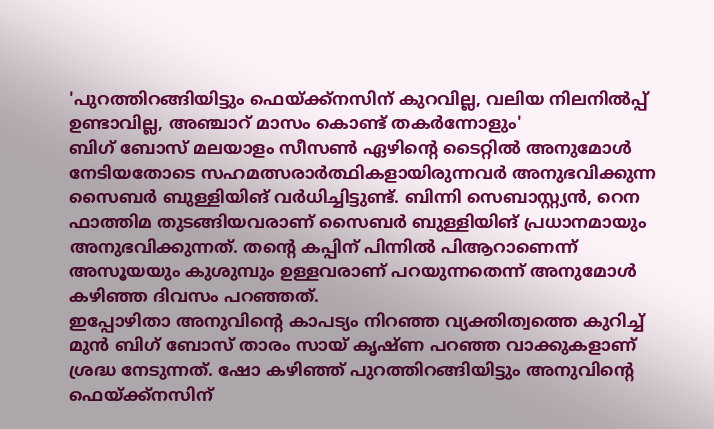'പുറത്തിറങ്ങിയിട്ടും ഫെയ്ക്ക്നസിന് കുറവില്ല, വലിയ നിലനിൽപ്പ് ഉണ്ടാവില്ല, അഞ്ചാറ് മാസം കൊണ്ട് തകർന്നോളും'
ബിഗ് ബോസ് മലയാളം സീസൺ ഏഴിന്റെ ടൈറ്റിൽ അനുമോൾ നേടിയതോടെ സഹമത്സരാർത്ഥികളായിരുന്നവർ അനുഭവിക്കുന്ന സൈബർ ബുള്ളിയിങ് വർധിച്ചിട്ടുണ്ട്. ബിന്നി സെബാസ്റ്റ്യൻ, റെന ഫാത്തിമ തുടങ്ങിയവരാണ് സൈബർ ബുള്ളിയിങ് പ്രധാനമായും അനുഭവിക്കുന്നത്. തന്റെ കപ്പിന് പിന്നിൽ പിആറാണെന്ന് അസൂയയും കുശുമ്പും ഉള്ളവരാണ് പറയുന്നതെന്ന് അനുമോൾ കഴിഞ്ഞ ദിവസം പറഞ്ഞത്.
ഇപ്പോഴിതാ അനുവിന്റെ കാപട്യം നിറഞ്ഞ വ്യക്തിത്വത്തെ കുറിച്ച് മുൻ ബിഗ് ബോസ് താരം സായ് കൃഷ്ണ പറഞ്ഞ വാക്കുകളാണ് ശ്രദ്ധ നേടുന്നത്. ഷോ കഴിഞ്ഞ് പുറത്തിറങ്ങിയിട്ടും അനുവിന്റെ ഫെയ്ക്ക്നസിന്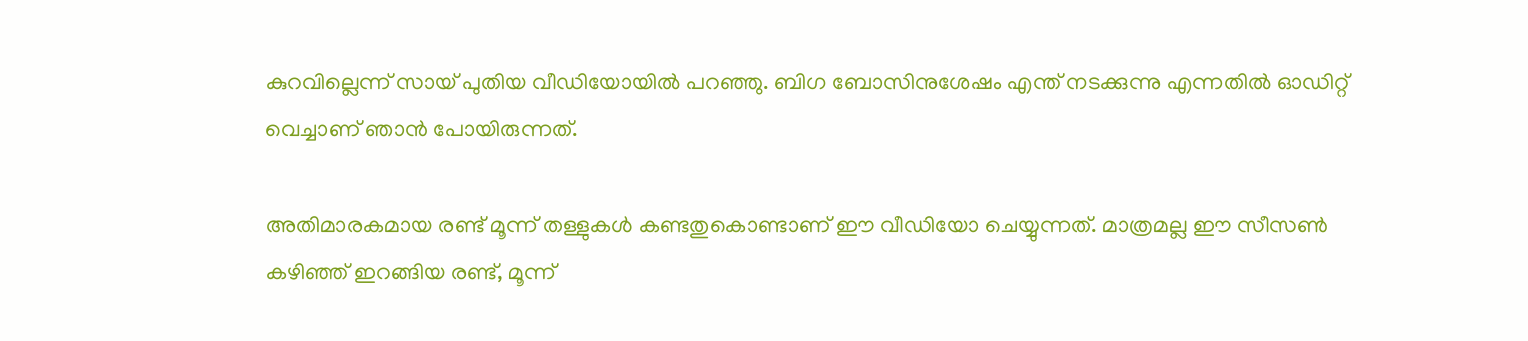കുറവില്ലെന്ന് സായ് പുതിയ വീഡിയോയിൽ പറഞ്ഞു. ബിഗ ബോസിനുശേഷം എന്ത് നടക്കുന്നു എന്നതിൽ ഓഡിറ്റ് വെച്ചാണ് ഞാൻ പോയിരുന്നത്.

അതിമാരകമായ രണ്ട് മൂന്ന് തള്ളുകൾ കണ്ടതുകൊണ്ടാണ് ഈ വീഡിയോ ചെയ്യുന്നത്. മാത്രമല്ല ഈ സീസൺ കഴിഞ്ഞ് ഇറങ്ങിയ രണ്ട്, മൂന്ന്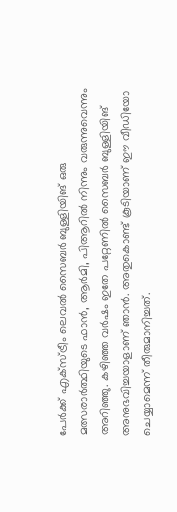പേർക്ക് എക്സ്ട്രീം ലെവൽ സൈബർ ബുള്ളിയിങ് ഒരു മത്സരാർത്ഥിയുടെ ഫാൻ, ആർമി, പിആറിൽ നിന്നും വരുന്നുവെന്നും അറിഞ്ഞു. കഴിഞ്ഞ വർഷം ഇതേ പറ്റേണിൽ സൈബർ ബുള്ളിയിങ് അനുഭവിച്ചയാളാണ് ഞാൻ. അതുകൊണ്ട് കൂടിയാണ് ഈ വീഡിയോ ചെയ്യാമെന്ന് തീരുമാനിച്ചത്.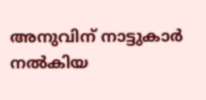അനുവിന് നാട്ടുകാർ നൽകിയ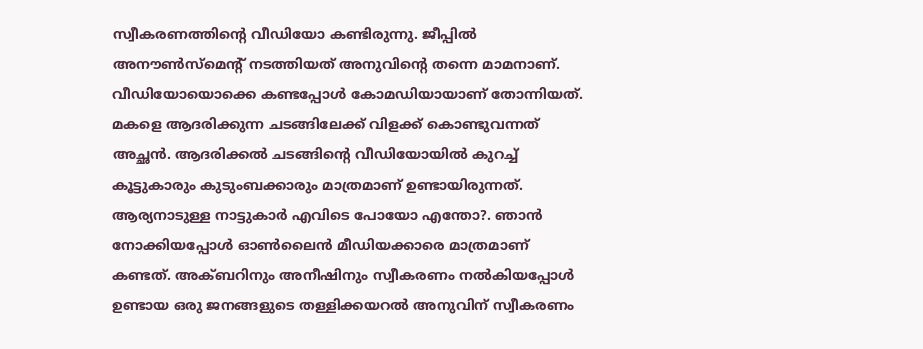സ്വീകരണത്തിന്റെ വീഡിയോ കണ്ടിരുന്നു. ജീപ്പിൽ അനൗൺസ്മെന്റ് നടത്തിയത് അനുവിന്റെ തന്നെ മാമനാണ്. വീഡിയോയൊക്കെ കണ്ടപ്പോൾ കോമഡിയായാണ് തോന്നിയത്. മകളെ ആദരിക്കുന്ന ചടങ്ങിലേക്ക് വിളക്ക് കൊണ്ടുവന്നത് അച്ഛൻ. ആദരിക്കൽ ചടങ്ങിന്റെ വീഡിയോയിൽ കുറച്ച് കൂട്ടുകാരും കുടുംബക്കാരും മാത്രമാണ് ഉണ്ടായിരുന്നത്.
ആര്യനാടുള്ള നാട്ടുകാർ എവിടെ പോയോ എന്തോ?. ഞാൻ നോക്കിയപ്പോൾ ഓൺലൈൻ മീഡിയക്കാരെ മാത്രമാണ് കണ്ടത്. അക്ബറിനും അനീഷിനും സ്വീകരണം നൽകിയപ്പോൾ ഉണ്ടായ ഒരു ജനങ്ങളുടെ തള്ളിക്കയറൽ അനുവിന് സ്വീകരണം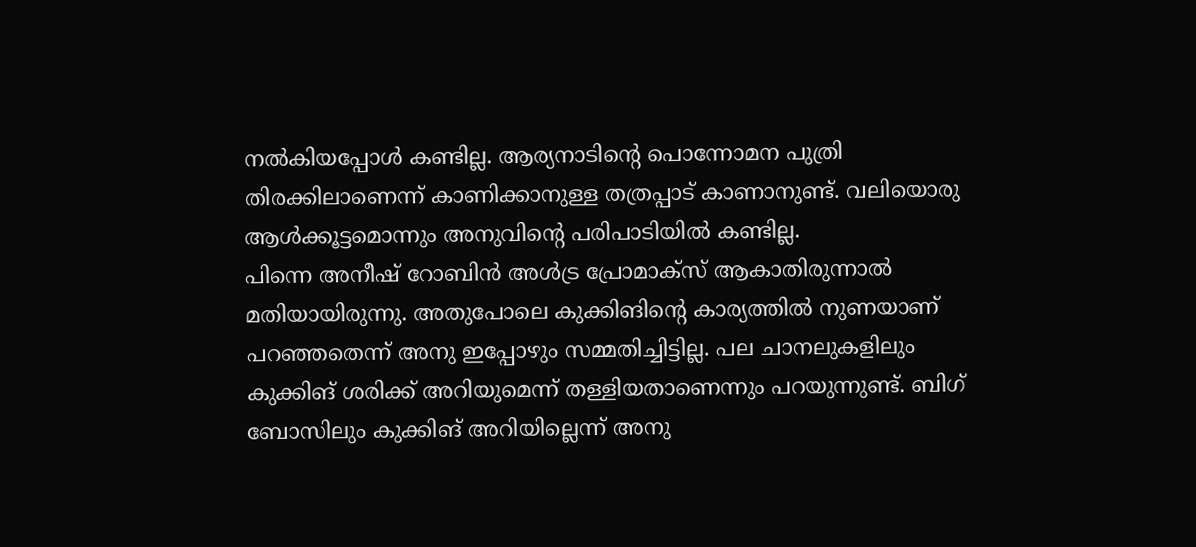നൽകിയപ്പോൾ കണ്ടില്ല. ആര്യനാടിന്റെ പൊന്നോമന പുത്രി തിരക്കിലാണെന്ന് കാണിക്കാനുള്ള തത്രപ്പാട് കാണാനുണ്ട്. വലിയൊരു ആൾക്കൂട്ടമൊന്നും അനുവിന്റെ പരിപാടിയിൽ കണ്ടില്ല.
പിന്നെ അനീഷ് റോബിൻ അൾട്ര പ്രോമാക്സ് ആകാതിരുന്നാൽ മതിയായിരുന്നു. അതുപോലെ കുക്കിങിന്റെ കാര്യത്തിൽ നുണയാണ് പറഞ്ഞതെന്ന് അനു ഇപ്പോഴും സമ്മതിച്ചിട്ടില്ല. പല ചാനലുകളിലും കുക്കിങ് ശരിക്ക് അറിയുമെന്ന് തള്ളിയതാണെന്നും പറയുന്നുണ്ട്. ബിഗ് ബോസിലും കുക്കിങ് അറിയില്ലെന്ന് അനു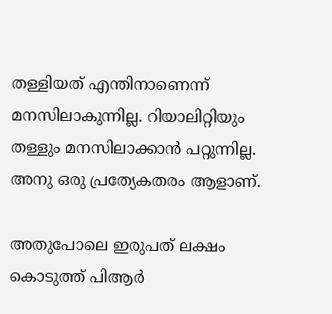തള്ളിയത് എന്തിനാണെന്ന് മനസിലാകുന്നില്ല. റിയാലിറ്റിയും തള്ളും മനസിലാക്കാൻ പറ്റുന്നില്ല. അനു ഒരു പ്രത്യേകതരം ആളാണ്.

അതുപോലെ ഇരുപത് ലക്ഷം കൊടുത്ത് പിആർ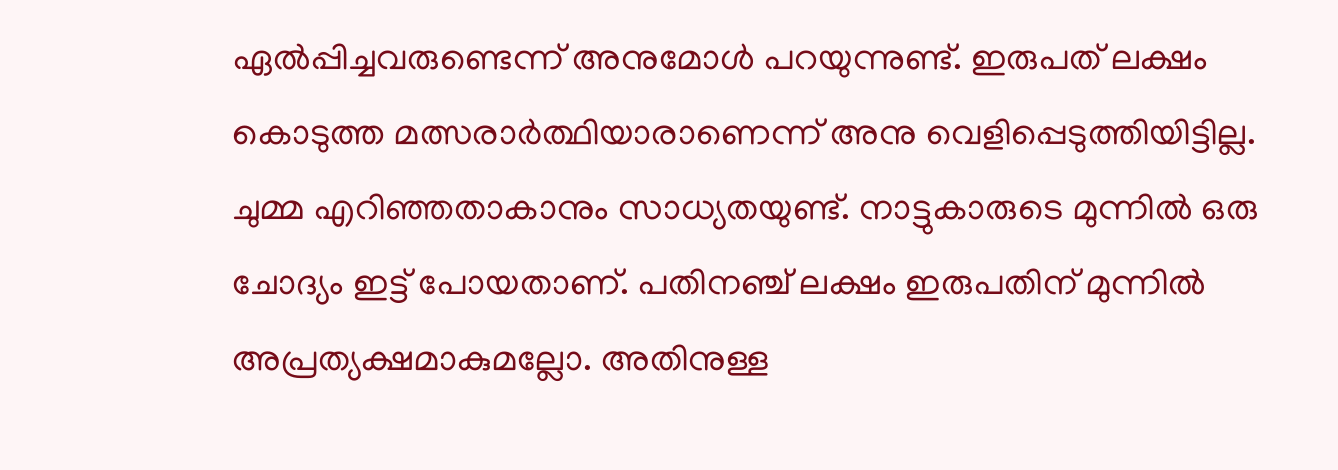ഏൽപ്പിച്ചവരുണ്ടെന്ന് അനുമോൾ പറയുന്നുണ്ട്. ഇരുപത് ലക്ഷം കൊടുത്ത മത്സരാർത്ഥിയാരാണെന്ന് അനു വെളിപ്പെടുത്തിയിട്ടില്ല. ചുമ്മ എറിഞ്ഞതാകാനും സാധ്യതയുണ്ട്. നാട്ടുകാരുടെ മുന്നിൽ ഒരു ചോദ്യം ഇട്ട് പോയതാണ്. പതിനഞ്ച് ലക്ഷം ഇരുപതിന് മുന്നിൽ അപ്രത്യക്ഷമാകുമല്ലോ. അതിനുള്ള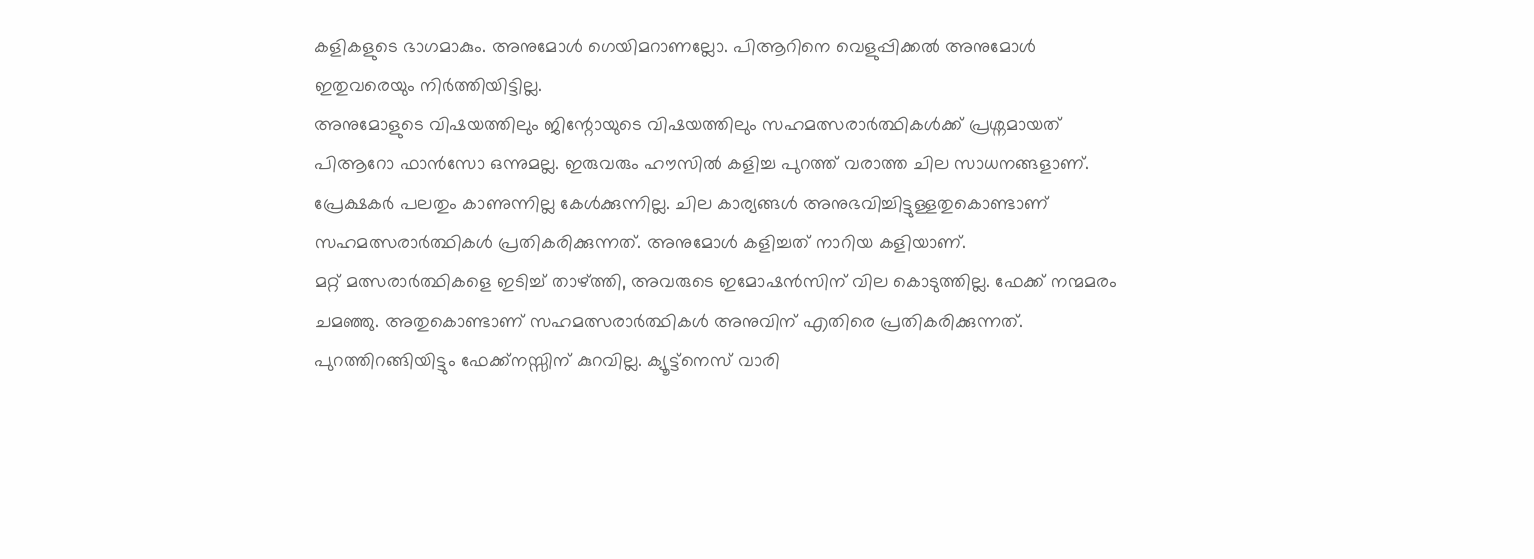കളികളുടെ ഭാഗമാകും. അനുമോൾ ഗെയിമറാണല്ലോ. പിആറിനെ വെളുപ്പിക്കൽ അനുമോൾ ഇതുവരെയും നിർത്തിയിട്ടില്ല.
അനുമോളുടെ വിഷയത്തിലും ജിന്റോയുടെ വിഷയത്തിലും സഹമത്സരാർത്ഥികൾക്ക് പ്രശ്നമായത് പിആറോ ഫാൻസോ ഒന്നുമല്ല. ഇരുവരും ഹൗസിൽ കളിച്ച പുറത്ത് വരാത്ത ചില സാധനങ്ങളാണ്. പ്രേക്ഷകർ പലതും കാണുന്നില്ല കേൾക്കുന്നില്ല. ചില കാര്യങ്ങൾ അനുഭവിച്ചിട്ടുള്ളതുകൊണ്ടാണ് സഹമത്സരാർത്ഥികൾ പ്രതികരിക്കുന്നത്. അനുമോൾ കളിച്ചത് നാറിയ കളിയാണ്.
മറ്റ് മത്സരാർത്ഥികളെ ഇടിച്ച് താഴ്ത്തി, അവരുടെ ഇമോഷൻസിന് വില കൊടുത്തില്ല. ഫേക്ക് നന്മമരം ചമഞ്ഞു. അതുകൊണ്ടാണ് സഹമത്സരാർത്ഥികൾ അനുവിന് എതിരെ പ്രതികരിക്കുന്നത്. പുറത്തിറങ്ങിയിട്ടും ഫേക്ക്നസ്സിന് കുറവില്ല. ക്യൂട്ട്നെസ് വാരി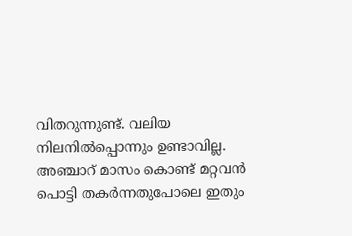വിതറുന്നുണ്ട്. വലിയ നിലനിൽപ്പൊന്നും ഉണ്ടാവില്ല. അഞ്ചാറ് മാസം കൊണ്ട് മറ്റവൻ പൊട്ടി തകർന്നതുപോലെ ഇതും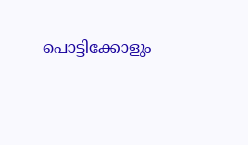പൊട്ടിക്കോളും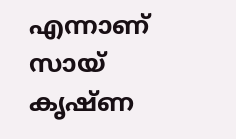എന്നാണ് സായ് കൃഷ്ണ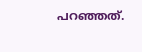പറഞ്ഞത്.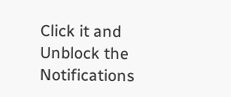Click it and Unblock the Notifications